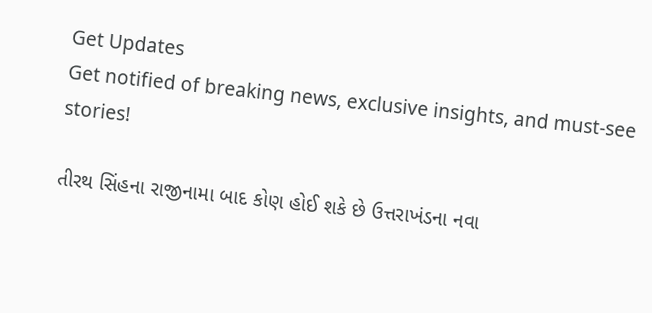Get Updates
Get notified of breaking news, exclusive insights, and must-see stories!

તીરથ સિંહના રાજીનામા બાદ કોણ હોઈ શકે છે ઉત્તરાખંડના નવા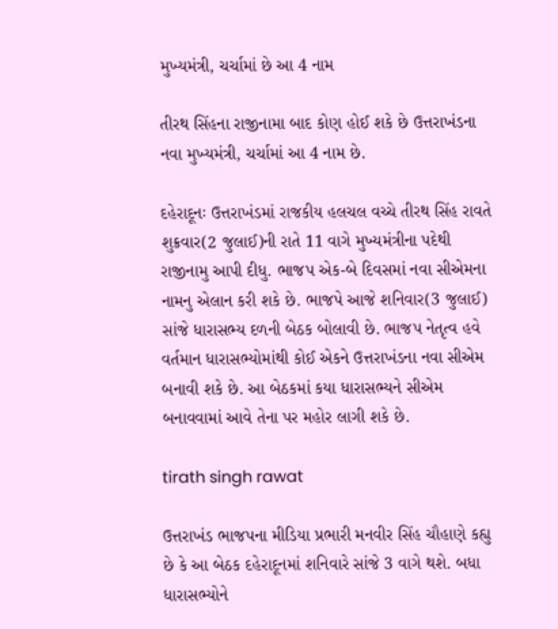મુખ્યમંત્રી, ચર્ચામાં છે આ 4 નામ

તીરથ સિંહના રાજીનામા બાદ કોણ હોઈ શકે છે ઉત્તરાખંડના નવા મુખ્યમંત્રી, ચર્ચામાં આ 4 નામ છે.

દહેરાદૂનઃ ઉત્તરાખંડમાં રાજકીય હલચલ વચ્ચે તીરથ સિંહ રાવતે શુક્રવાર(2 જુલાઈ)ની રાતે 11 વાગે મુખ્યમંત્રીના પદેથી રાજીનામુ આપી દીધુ. ભાજપ એક-બે દિવસમાં નવા સીએમના નામનુ એલાન કરી શકે છે. ભાજપે આજે શનિવાર(3 જુલાઈ) સાંજે ધારાસભ્ય દળની બેઠક બોલાવી છે. ભાજપ નેતૃત્વ હવે વર્તમાન ધારાસભ્યોમાંથી કોઈ એકને ઉત્તરાખંડના નવા સીએમ બનાવી શકે છે. આ બેઠકમાં કયા ધારાસભ્યને સીએમ બનાવવામાં આવે તેના પર મહોર લાગી શકે છે.

tirath singh rawat

ઉત્તરાખંડ ભાજપના મીડિયા પ્રભારી મનવીર સિંહ ચૌહાણે કહ્યુ છે કે આ બેઠક દહેરાદૂનમાં શનિવારે સાંજે 3 વાગે થશે. બધા ધારાસભ્યોને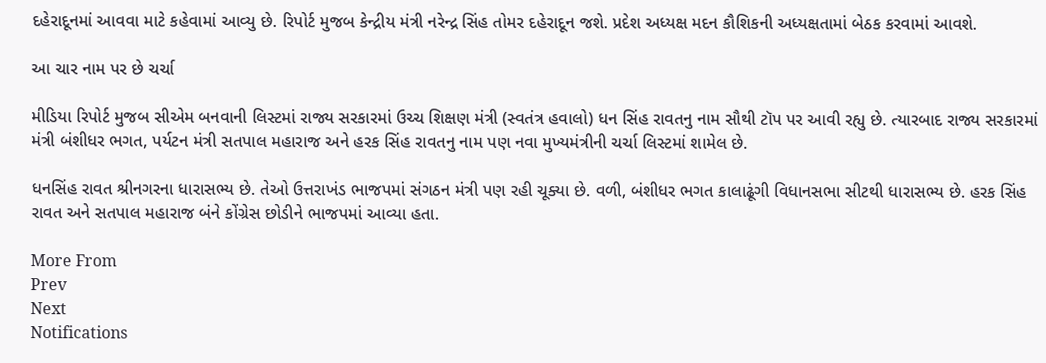દહેરાદૂનમાં આવવા માટે કહેવામાં આવ્યુ છે. રિપોર્ટ મુજબ કેન્દ્રીય મંત્રી નરેન્દ્ર સિંહ તોમર દહેરાદૂન જશે. પ્રદેશ અધ્યક્ષ મદન કૌશિકની અધ્યક્ષતામાં બેઠક કરવામાં આવશે.

આ ચાર નામ પર છે ચર્ચા

મીડિયા રિપોર્ટ મુજબ સીએમ બનવાની લિસ્ટમાં રાજ્ય સરકારમાં ઉચ્ચ શિક્ષણ મંત્રી (સ્વતંત્ર હવાલો) ધન સિંહ રાવતનુ નામ સૌથી ટૉપ પર આવી રહ્યુ છે. ત્યારબાદ રાજ્ય સરકારમાં મંત્રી બંશીધર ભગત, પર્યટન મંત્રી સતપાલ મહારાજ અને હરક સિંહ રાવતનુ નામ પણ નવા મુખ્યમંત્રીની ચર્ચા લિસ્ટમાં શામેલ છે.

ધનસિંહ રાવત શ્રીનગરના ધારાસભ્ય છે. તેઓ ઉત્તરાખંડ ભાજપમાં સંગઠન મંત્રી પણ રહી ચૂક્યા છે. વળી, બંશીધર ભગત કાલાઢૂંગી વિધાનસભા સીટથી ધારાસભ્ય છે. હરક સિંહ રાવત અને સતપાલ મહારાજ બંને કોંગ્રેસ છોડીને ભાજપમાં આવ્યા હતા.

More From
Prev
Next
Notifications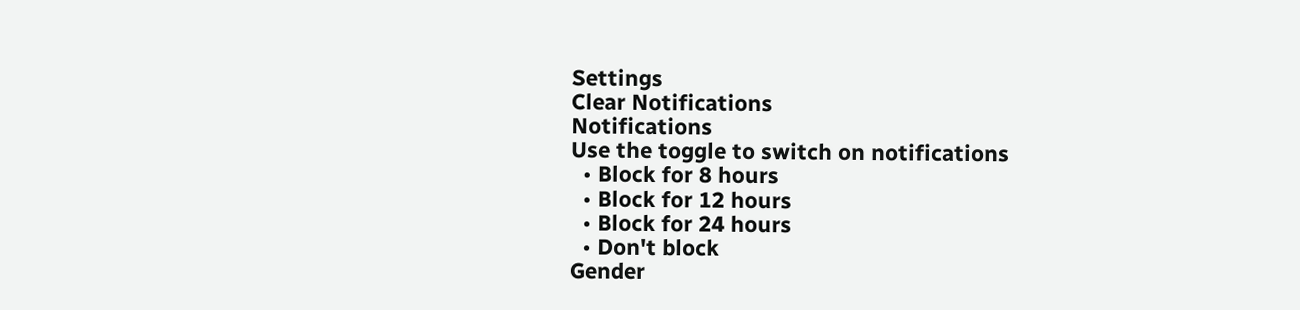Settings
Clear Notifications
Notifications
Use the toggle to switch on notifications
  • Block for 8 hours
  • Block for 12 hours
  • Block for 24 hours
  • Don't block
Gender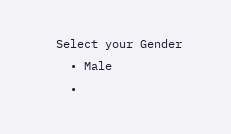Select your Gender
  • Male
  •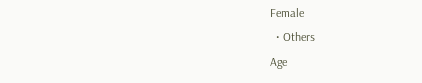Female
  • Others
Age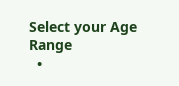Select your Age Range
  •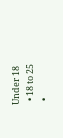Under 18
  • 18 to 25
  •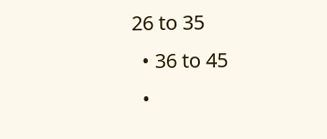26 to 35
  • 36 to 45
  •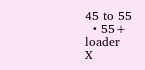45 to 55
  • 55+
loader
X